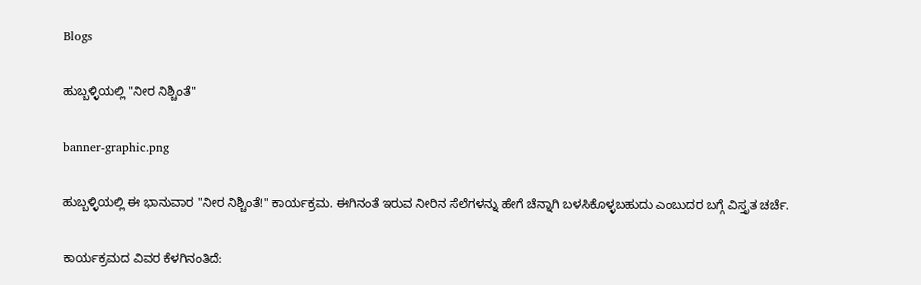Blogs

ಹುಬ್ಬಳ್ಳಿಯಲ್ಲಿ "ನೀರ ನಿಶ್ಚಿಂತೆ"

banner-graphic.png

ಹುಬ್ಬಳ್ಳಿಯಲ್ಲಿ ಈ ಭಾನುವಾರ "ನೀರ ನಿಶ್ಚಿಂತೆ!" ಕಾರ್ಯಕ್ರಮ. ಈಗಿನಂತೆ ಇರುವ ನೀರಿನ ಸೆಲೆಗಳನ್ನು ಹೇಗೆ ಚೆನ್ನಾಗಿ ಬಳಸಿಕೊಳ್ಳಬಹುದು ಎಂಬುದರ ಬಗ್ಗೆ ವಿಸ್ತೃತ ಚರ್ಚೆ.

ಕಾರ್ಯಕ್ರಮದ ವಿವರ ಕೆಳಗಿನಂತಿದೆ: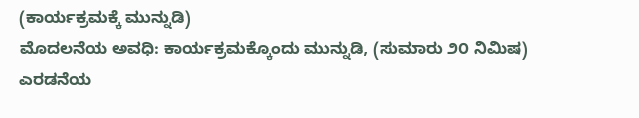(ಕಾರ್ಯಕ್ರಮಕ್ಕೆ ಮುನ್ನುಡಿ)
ಮೊದಲನೆಯ ಅವಧಿ: ಕಾರ್ಯಕ್ರಮಕ್ಕೊಂದು ಮುನ್ನುಡಿ, (ಸುಮಾರು ೨೦ ನಿಮಿಷ)
ಎರಡನೆಯ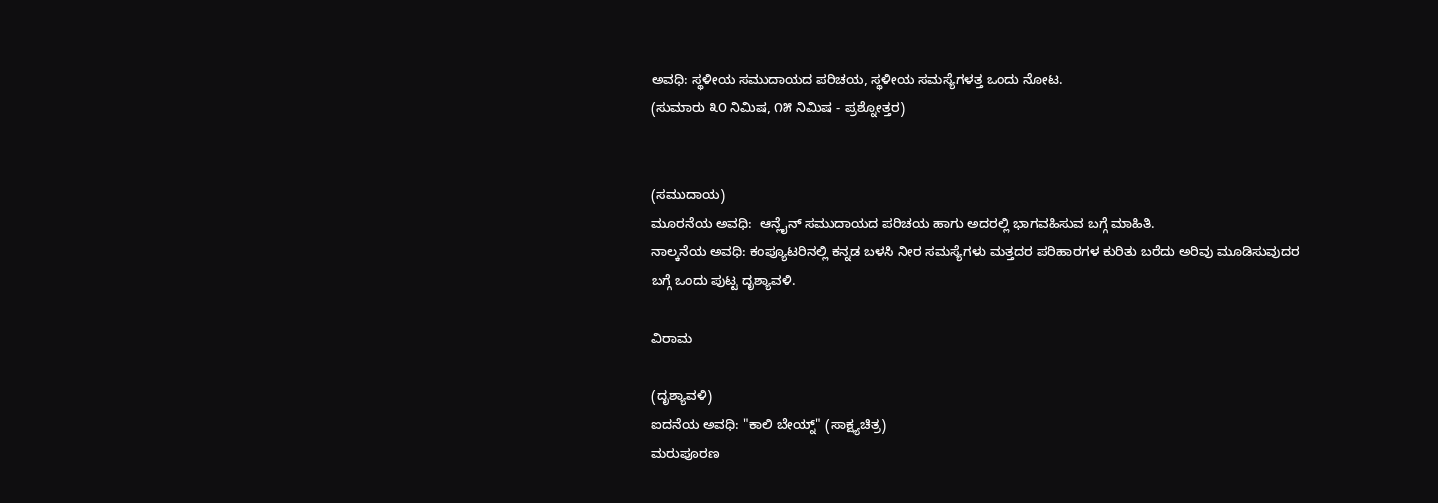ಅವಧಿ: ಸ್ಥಳೀಯ ಸಮುದಾಯದ ಪರಿಚಯ, ಸ್ಥಳೀಯ ಸಮಸ್ಯೆಗಳತ್ತ ಒಂದು ನೋಟ.
(ಸುಮಾರು ೩೦ ನಿಮಿಷ, ೧೫ ನಿಮಿಷ - ಪ್ರಶ್ನೋತ್ತರ)


(ಸಮುದಾಯ)
ಮೂರನೆಯ ಅವಧಿ:  ಆನ್ಲೈನ್ ಸಮುದಾಯದ ಪರಿಚಯ ಹಾಗು ಅದರಲ್ಲಿ ಭಾಗವಹಿಸುವ ಬಗ್ಗೆ ಮಾಹಿತಿ.
ನಾಲ್ಕನೆಯ ಅವಧಿ: ಕಂಪ್ಯೂಟರಿನಲ್ಲಿ ಕನ್ನಡ ಬಳಸಿ ನೀರ ಸಮಸ್ಯೆಗಳು ಮತ್ತದರ ಪರಿಹಾರಗಳ ಕುರಿತು ಬರೆದು ಅರಿವು ಮೂಡಿಸುವುದರ ಬಗ್ಗೆ ಒಂದು ಪುಟ್ಟ ದೃಶ್ಯಾವಳಿ.

ವಿರಾಮ

(ದೃಶ್ಯಾವಳಿ)
ಐದನೆಯ ಅವಧಿ: "ಕಾಲಿ ಬೇಯ್ನ್" (ಸಾಕ್ಷ್ಯಚಿತ್ರ)
ಮರುಪೂರಣ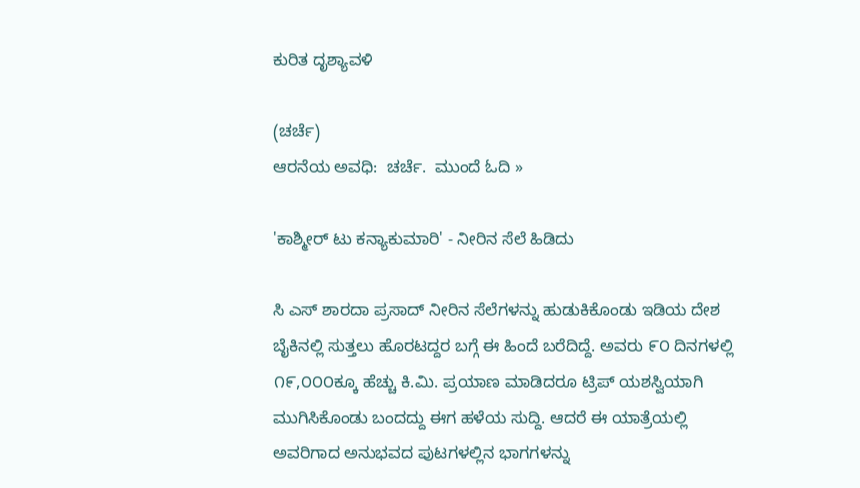ಕುರಿತ ದೃಶ್ಯಾವಳಿ

(ಚರ್ಚೆ)
ಆರನೆಯ ಅವಧಿ:  ಚರ್ಚೆ.  ಮುಂದೆ ಓದಿ »

'ಕಾಶ್ಮೀರ್ ಟು ಕನ್ಯಾಕುಮಾರಿ' - ನೀರಿನ ಸೆಲೆ ಹಿಡಿದು

ಸಿ ಎಸ್ ಶಾರದಾ ಪ್ರಸಾದ್ ನೀರಿನ ಸೆಲೆಗಳನ್ನು ಹುಡುಕಿಕೊಂಡು ಇಡಿಯ ದೇಶ ಬೈಕಿನಲ್ಲಿ ಸುತ್ತಲು ಹೊರಟದ್ದರ ಬಗ್ಗೆ ಈ ಹಿಂದೆ ಬರೆದಿದ್ದೆ. ಅವರು ೯೦ ದಿನಗಳಲ್ಲಿ ೧೯,೦೦೦ಕ್ಕೂ ಹೆಚ್ಚು ಕಿ.ಮಿ. ಪ್ರಯಾಣ ಮಾಡಿದರೂ ಟ್ರಿಪ್ ಯಶಸ್ವಿಯಾಗಿ ಮುಗಿಸಿಕೊಂಡು ಬಂದದ್ದು ಈಗ ಹಳೆಯ ಸುದ್ದಿ. ಆದರೆ ಈ ಯಾತ್ರೆಯಲ್ಲಿ ಅವರಿಗಾದ ಅನುಭವದ ಪುಟಗಳಲ್ಲಿನ ಭಾಗಗಳನ್ನು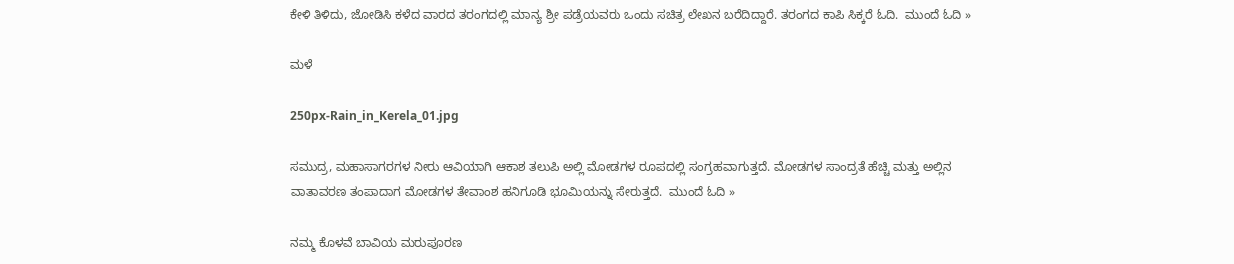ಕೇಳಿ ತಿಳಿದು, ಜೋಡಿಸಿ ಕಳೆದ ವಾರದ ತರಂಗದಲ್ಲಿ ಮಾನ್ಯ ಶ್ರೀ ಪಡ್ರೆಯವರು ಒಂದು ಸಚಿತ್ರ ಲೇಖನ ಬರೆದಿದ್ದಾರೆ. ತರ‌ಂಗದ ಕಾಪಿ ಸಿಕ್ಕರೆ ಓದಿ.  ಮುಂದೆ ಓದಿ »

ಮಳೆ

250px-Rain_in_Kerela_01.jpg

ಸಮುದ್ರ, ಮಹಾಸಾಗರಗಳ ನೀರು ಆವಿಯಾಗಿ ಆಕಾಶ ತಲುಪಿ ಅಲ್ಲಿ ಮೋಡಗಳ ರೂಪದಲ್ಲಿ ಸಂಗ್ರಹವಾಗುತ್ತದೆ. ಮೋಡಗಳ ಸಾಂದ್ರತೆ ಹೆಚ್ಚಿ ಮತ್ತು ಅಲ್ಲಿನ ವಾತಾವರಣ ತಂಪಾದಾಗ ಮೋಡಗಳ ತೇವಾಂಶ ಹನಿಗೂಡಿ ಭೂಮಿಯನ್ನು ಸೇರುತ್ತದೆ.  ಮುಂದೆ ಓದಿ »

ನಮ್ಮ ಕೊಳವೆ ಬಾವಿಯ ಮರುಪೂರಣ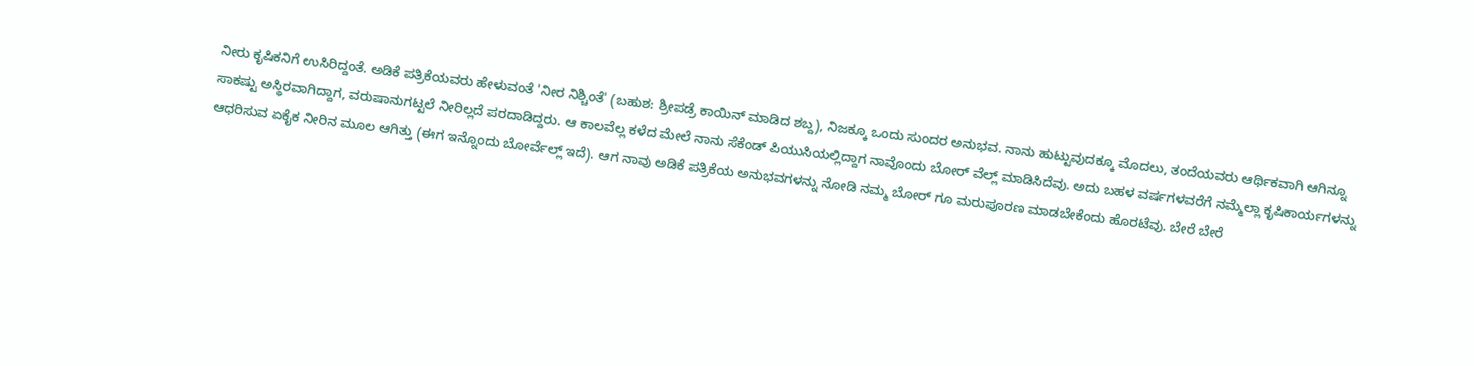ನೀರು ಕೃಷಿಕನಿಗೆ ಉಸಿರಿದ್ದಂತೆ. ಅಡಿಕೆ ಪತ್ರಿಕೆಯವರು ಹೇಳುವಂತೆ 'ನೀರ ನಿಶ್ಚಿಂತೆ' (ಬಹುಶ: ಶ್ರೀಪಡ್ರೆ ಕಾಯಿನ್ ಮಾಡಿದ ಶಬ್ದ), ನಿಜಕ್ಕೂ ಒಂದು ಸುಂದರ ಅನುಭವ. ನಾನು ಹುಟ್ಟುವುದಕ್ಕೂ ಮೊದಲು, ತಂದೆಯವರು ಆರ್ಥಿಕವಾಗಿ ಆಗಿನ್ನೂ ಸಾಕಷ್ಟು ಅಸ್ಥಿರವಾಗಿದ್ದಾಗ, ವರುಷಾನುಗಟ್ಟಲೆ ನೀರಿಲ್ಲದೆ ಪರದಾಡಿದ್ದರು. ಆ ಕಾಲವೆಲ್ಲ ಕಳೆದ ಮೇಲೆ ನಾನು ಸೆಕೆಂಡ್ ಪಿಯುಸಿಯಲ್ಲಿದ್ದಾಗ ನಾವೊಂದು ಬೋರ್ ವೆಲ್ಲ್ ಮಾಡಿಸಿದೆವು. ಅದು ಬಹಳ ವರ್ಷಗಳವರೆಗೆ ನಮ್ಮೆಲ್ಲಾ ಕೃಷಿಕಾರ್ಯಗಳನ್ನು ಆಧರಿಸುವ ಏಕೈಕ ನೀರಿನ ಮೂಲ ಆಗಿತ್ತು (ಈಗ ಇನ್ನೊಂದು ಬೋರ್ವೆಲ್ಲ್ ಇದೆ). ಆಗ ನಾವು ಅಡಿಕೆ ಪತ್ರಿಕೆಯ ಅನುಭವಗಳನ್ನು ನೋಡಿ ನಮ್ಮ ಬೋರ್ ಗೂ ಮರುಪೂರಣ ಮಾಡಬೇಕೆಂದು ಹೊರಟೆವು. ಬೇರೆ ಬೇರೆ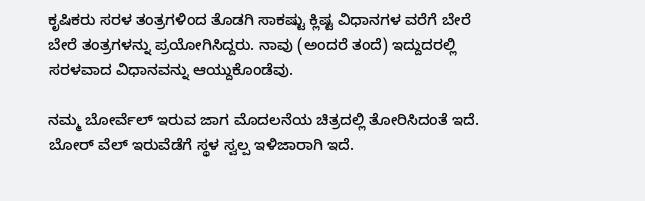ಕೃಷಿಕರು ಸರಳ ತಂತ್ರಗಳಿಂದ ತೊಡಗಿ ಸಾಕಷ್ಟು ಕ್ಲಿಷ್ಟ ವಿಧಾನಗಳ ವರೆಗೆ ಬೇರೆ ಬೇರೆ ತಂತ್ರಗಳನ್ನು ಪ್ರಯೋಗಿಸಿದ್ದರು. ನಾವು (ಅಂದರೆ ತಂದೆ) ಇದ್ದುದರಲ್ಲಿ ಸರಳವಾದ ವಿಧಾನವನ್ನು ಆಯ್ದುಕೊಂಡೆವು.

ನಮ್ಮ ಬೋರ್ವೆಲ್ ಇರುವ ಜಾಗ ಮೊದಲನೆಯ ಚಿತ್ರದಲ್ಲಿ ತೋರಿಸಿದಂತೆ ಇದೆ. ಬೋರ್ ವೆಲ್ ಇರುವೆಡೆಗೆ ಸ್ಥಳ ಸ್ವಲ್ಪ ಇಳಿಜಾರಾಗಿ ಇದೆ.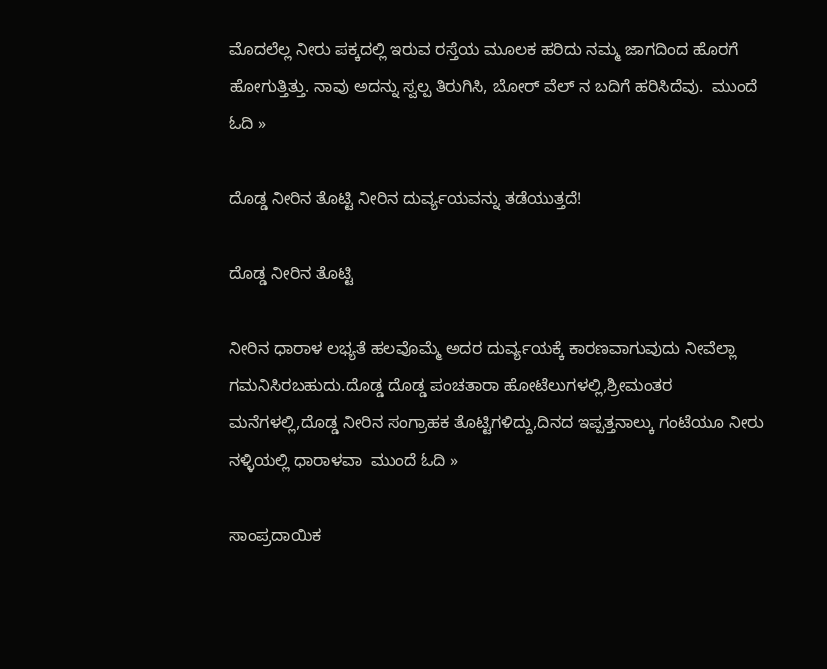ಮೊದಲೆಲ್ಲ ನೀರು ಪಕ್ಕದಲ್ಲಿ ಇರುವ ರಸ್ತೆಯ ಮೂಲಕ ಹರಿದು ನಮ್ಮ ಜಾಗದಿಂದ ಹೊರಗೆ ಹೋಗುತ್ತಿತ್ತು. ನಾವು ಅದನ್ನು ಸ್ವಲ್ಪ ತಿರುಗಿಸಿ, ಬೋರ್ ವೆಲ್ ನ ಬದಿಗೆ ಹರಿಸಿದೆವು.  ಮುಂದೆ ಓದಿ »

ದೊಡ್ಡ ನೀರಿನ ತೊಟ್ಟಿ ನೀರಿನ ದುರ್ವ್ಯಯವನ್ನು ತಡೆಯುತ್ತದೆ!

ದೊಡ್ಡ ನೀರಿನ ತೊಟ್ಟಿ

ನೀರಿನ ಧಾರಾಳ ಲಭ್ಯತೆ ಹಲವೊಮ್ಮೆ ಅದರ ದುರ್ವ್ಯಯಕ್ಕೆ ಕಾರಣವಾಗುವುದು ನೀವೆಲ್ಲಾ ಗಮನಿಸಿರಬಹುದು.ದೊಡ್ಡ ದೊಡ್ಡ ಪಂಚತಾರಾ ಹೋಟೆಲುಗಳಲ್ಲಿ,ಶ್ರೀಮಂತರ ಮನೆಗಳಲ್ಲಿ,ದೊಡ್ಡ ನೀರಿನ ಸಂಗ್ರಾಹಕ ತೊಟ್ಟಿಗಳಿದ್ದು,ದಿನದ ಇಪ್ಪತ್ತನಾಲ್ಕು ಗಂಟೆಯೂ ನೀರು ನಳ್ಳಿಯಲ್ಲಿ ಧಾರಾಳವಾ  ಮುಂದೆ ಓದಿ »

ಸಾಂಪ್ರದಾಯಿಕ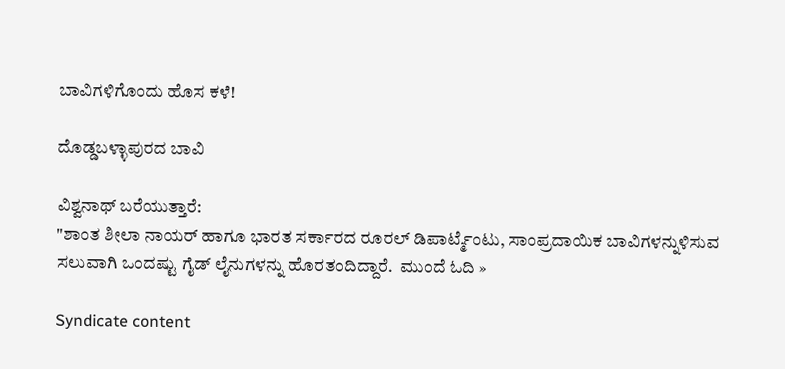ಬಾವಿಗಳಿಗೊಂದು ಹೊಸ ಕಳೆ!

ದೊಡ್ಡಬಳ್ಳಾಪುರದ ಬಾವಿ

ವಿಶ್ವನಾಥ್ ಬರೆಯುತ್ತಾರೆ:
"ಶಾಂತ ಶೀಲಾ ನಾಯರ್ ಹಾಗೂ ಭಾರತ ಸರ್ಕಾರದ ರೂರಲ್ ಡಿಪಾರ್ಟ್ಮೆಂಟು, ಸಾಂಪ್ರದಾಯಿಕ ಬಾವಿಗಳನ್ನುಳಿಸುವ ಸಲುವಾಗಿ ಒಂದಷ್ಟು ಗೈಡ್ ಲೈನುಗಳನ್ನು ಹೊರತಂದಿದ್ದಾರೆ.  ಮುಂದೆ ಓದಿ »

Syndicate content